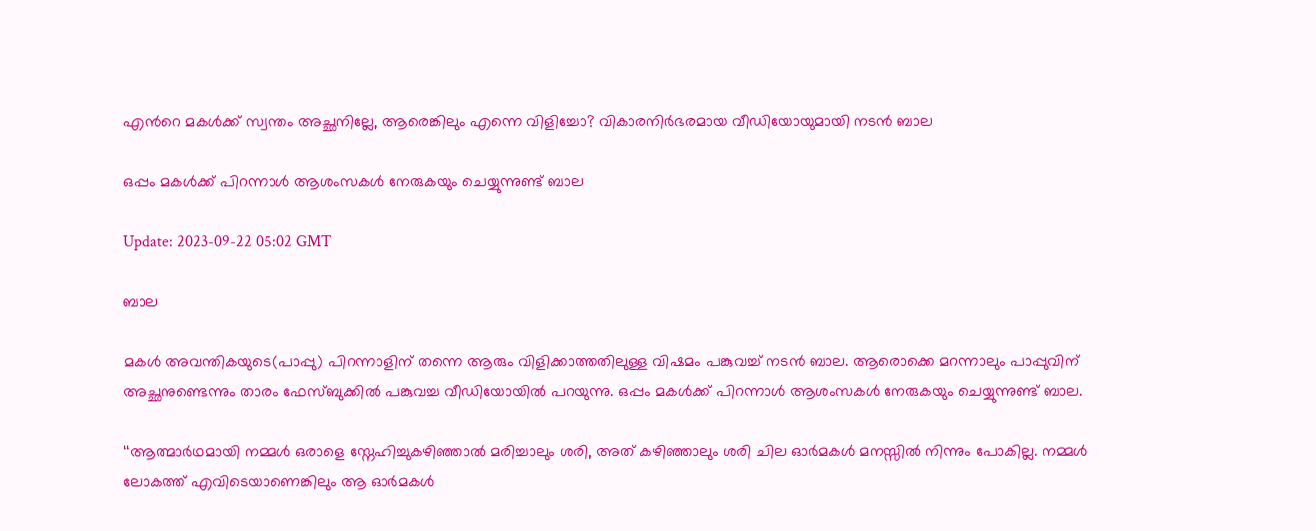എന്‍റെ മകള്‍ക്ക് സ്വന്തം അച്ഛനില്ലേ, ആരെങ്കിലും എന്നെ വിളിച്ചോ? വികാരനിര്‍ഭരമായ വീഡിയോയുമായി നടന്‍ ബാല

ഒപ്പം മകള്‍ക്ക് പിറന്നാള്‍ ആശംസകള്‍ നേരുകയും ചെയ്യുന്നുണ്ട് ബാല

Update: 2023-09-22 05:02 GMT

ബാല

മകള്‍ അവന്തികയുടെ(പാപ്പു) പിറന്നാളിന് തന്നെ ആരും വിളിക്കാത്തതിലുള്ള വിഷമം പങ്കുവച്ച് നടന്‍ ബാല. ആരൊക്കെ മറന്നാലും പാപ്പുവിന് അച്ഛനുണ്ടെന്നും താരം ഫേസ്ബുക്കില്‍ പങ്കുവച്ച വീഡിയോയില്‍ പറയുന്നു. ഒപ്പം മകള്‍ക്ക് പിറന്നാള്‍ ആശംസകള്‍ നേരുകയും ചെയ്യുന്നുണ്ട് ബാല.

‘‘ആത്മാർഥമായി നമ്മൾ ഒരാളെ സ്നേഹിച്ചുകഴിഞ്ഞാൽ മരിച്ചാലും ശരി, അത് കഴിഞ്ഞാലും ശരി ചില ഓർമകൾ മനസ്സിൽ നിന്നും പോകില്ല. നമ്മൾ ലോകത്ത് എവിടെയാണെങ്കിലും ആ ഓർമകൾ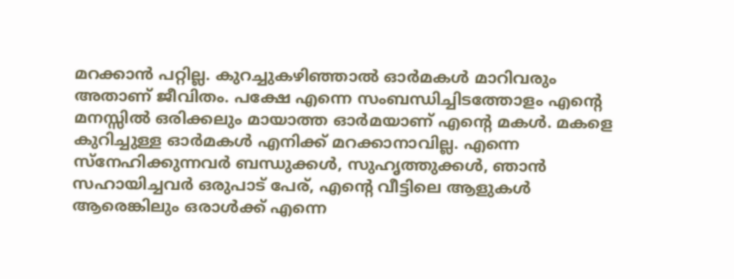മറക്കാൻ പറ്റില്ല. കുറച്ചുകഴിഞ്ഞാൽ ഓർമകൾ മാറിവരും അതാണ് ജീവിതം. പക്ഷേ എന്നെ സംബന്ധിച്ചിടത്തോളം എന്‍റെ മനസ്സിൽ ഒരിക്കലും മായാത്ത ഓർമയാണ് എന്‍റെ മകൾ. മകളെ കുറിച്ചുള്ള ഓർമകൾ എനിക്ക് മറക്കാനാവില്ല. എന്നെ സ്നേഹിക്കുന്നവർ ബന്ധുക്കൾ, സുഹൃത്തുക്കൾ, ഞാൻ സഹായിച്ചവർ ഒരുപാട് പേര്, എന്റെ വീട്ടിലെ ആളുകൾ ആരെങ്കിലും ഒരാൾക്ക് എന്നെ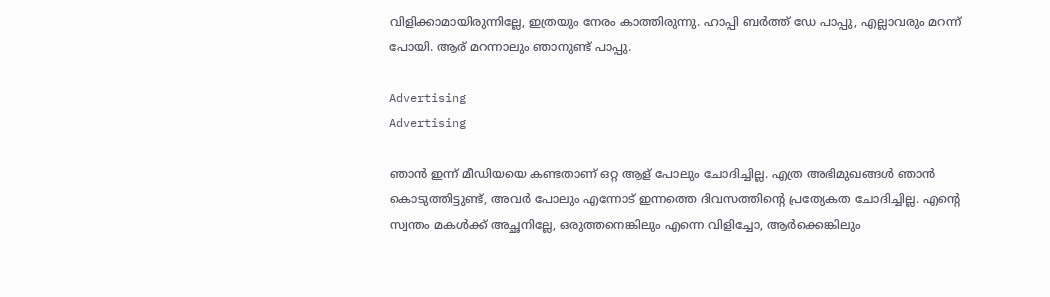വിളിക്കാമായിരുന്നില്ലേ, ഇത്രയും നേരം കാത്തിരുന്നു. ഹാപ്പി ബർത്ത് ഡേ പാപ്പു, എല്ലാവരും മറന്ന് പോയി. ആര് മറന്നാലും ഞാനുണ്ട് പാപ്പു.

Advertising
Advertising

ഞാൻ ഇന്ന് മീഡിയയെ കണ്ടതാണ് ഒറ്റ ആള് പോലും ചോദിച്ചില്ല. എത്ര അഭിമുഖങ്ങൾ ഞാൻ കൊടുത്തിട്ടുണ്ട്, അവർ പോലും എന്നോട് ഇന്നത്തെ ദിവസത്തിന്റെ പ്രത്യേകത ചോദിച്ചില്ല. എന്‍റെ സ്വന്തം മകൾക്ക് അച്ഛനില്ലേ, ഒരുത്തനെങ്കിലും എന്നെ വിളിച്ചോ, ആർക്കെങ്കിലും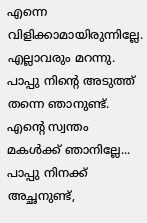എന്നെ വിളിക്കാമായിരുന്നില്ലേ. എല്ലാവരും മറന്നു. പാപ്പു നിന്റെ അടുത്ത് തന്നെ ഞാനുണ്ട്. എന്റെ സ്വന്തം മകൾക്ക് ഞാനില്ലേ... പാപ്പു നിനക്ക് അച്ഛനുണ്ട്,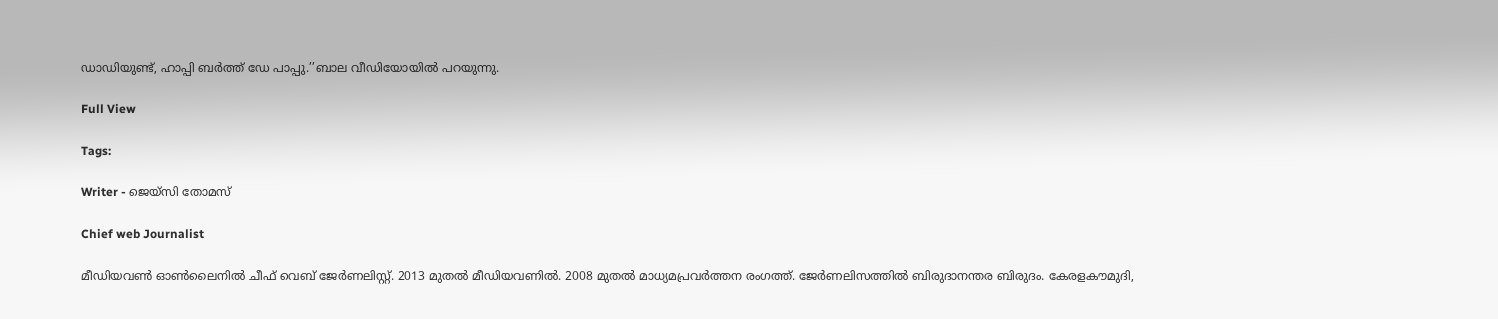ഡാഡിയുണ്ട്, ഹാപ്പി ബർത്ത് ഡേ പാപ്പു.’’ബാല വീഡിയോയില്‍ പറയുന്നു.

Full View

Tags:

Writer - ജെയ്സി തോമസ്

Chief web Journalist

മീഡിയവൺ ഓൺലൈനിൽ ചീഫ് വെബ് ജേർണലിസ്റ്റ്. 2013 മുതൽ മീഡിയവണിൽ. 2008 മുതൽ മാധ്യമപ്രവർത്തന രംഗത്ത്. ജേർണലിസത്തിൽ ബിരുദാനന്തര ബിരുദം. കേരളകൗമുദി,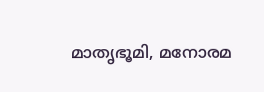മാതൃഭൂമി, മനോരമ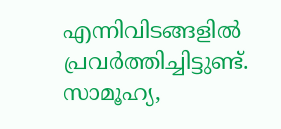എന്നിവിടങ്ങളിൽ പ്രവർത്തിച്ചിട്ടുണ്ട്. സാമൂഹ്യ,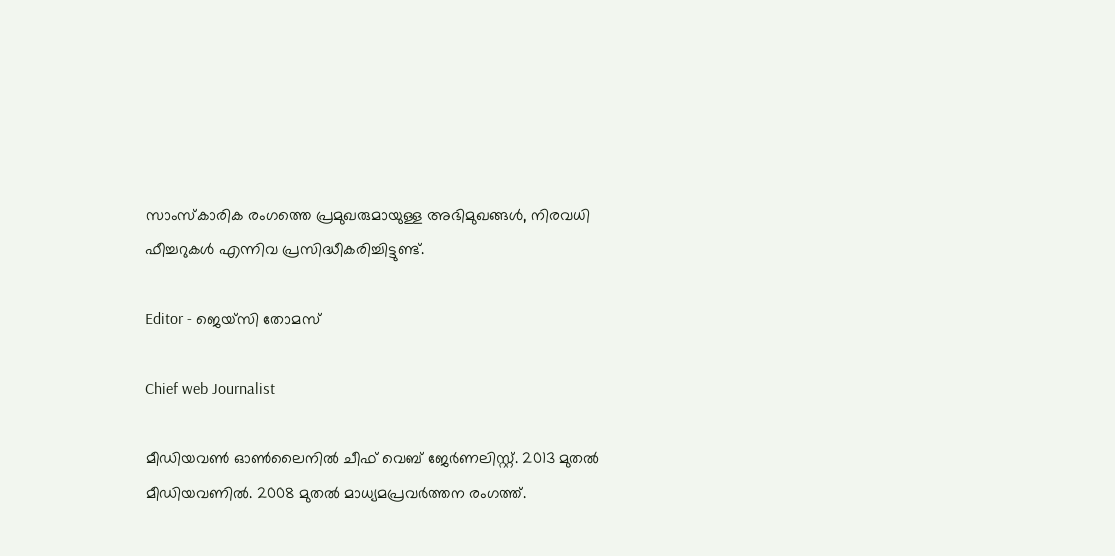സാംസ്‌കാരിക രംഗത്തെ പ്രമുഖരുമായുള്ള അഭിമുഖങ്ങൾ, നിരവധി ഫീച്ചറുകൾ എന്നിവ പ്രസിദ്ധീകരിച്ചിട്ടുണ്ട്.

Editor - ജെയ്സി തോമസ്

Chief web Journalist

മീഡിയവൺ ഓൺലൈനിൽ ചീഫ് വെബ് ജേർണലിസ്റ്റ്. 2013 മുതൽ മീഡിയവണിൽ. 2008 മുതൽ മാധ്യമപ്രവർത്തന രംഗത്ത്.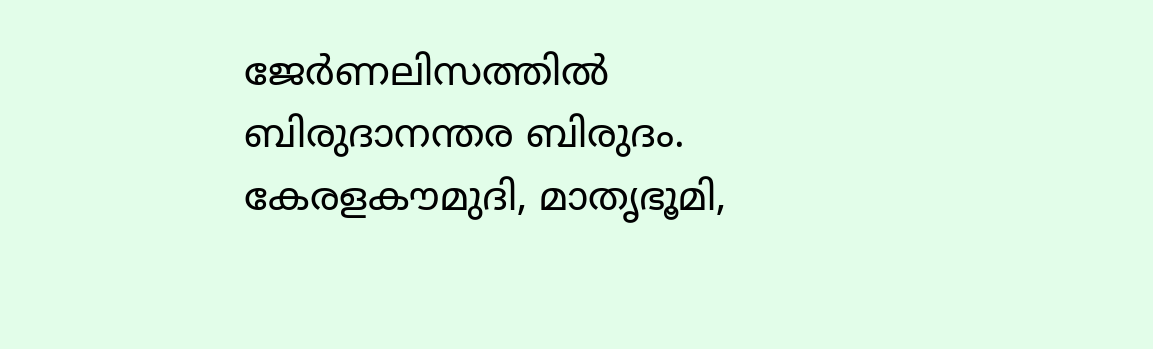ജേർണലിസത്തിൽ ബിരുദാനന്തര ബിരുദം. കേരളകൗമുദി, മാതൃഭൂമി,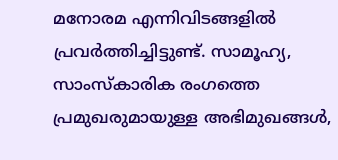മനോരമ എന്നിവിടങ്ങളിൽ പ്രവർത്തിച്ചിട്ടുണ്ട്. സാമൂഹ്യ, സാംസ്‌കാരിക രംഗത്തെ പ്രമുഖരുമായുള്ള അഭിമുഖങ്ങൾ,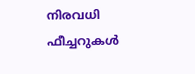നിരവധി ഫീച്ചറുകൾ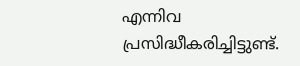എന്നിവ പ്രസിദ്ധീകരിച്ചിട്ടുണ്ട്.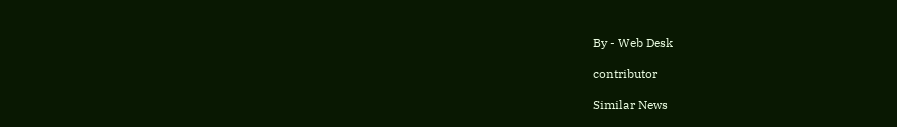By - Web Desk

contributor

Similar News